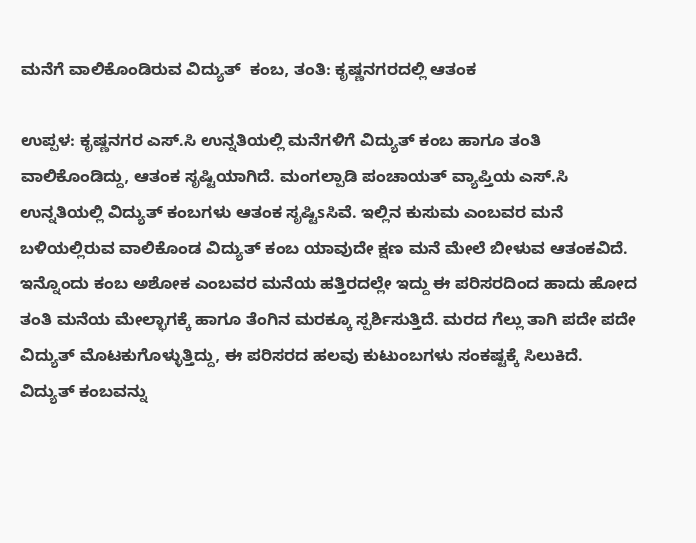ಮನೆಗೆ ವಾಲಿಕೊಂಡಿರುವ ವಿದ್ಯುತ್  ಕಂಬ, ತಂತಿ: ಕೃಷ್ಣನಗರದಲ್ಲಿ ಆತಂಕ

ಉಪ್ಪಳ: ಕೃಷ್ಣನಗರ ಎಸ್.ಸಿ ಉನ್ನತಿಯಲ್ಲಿ ಮನೆಗಳಿಗೆ ವಿದ್ಯುತ್ ಕಂಬ ಹಾಗೂ ತಂತಿ ವಾಲಿಕೊಂಡಿದ್ದು, ಆತಂಕ ಸೃಷ್ಟಿಯಾಗಿದೆ. ಮಂಗಲ್ಪಾಡಿ ಪಂಚಾಯತ್ ವ್ಯಾಪ್ತಿಯ ಎಸ್.ಸಿ ಉನ್ನತಿಯಲ್ಲಿ ವಿದ್ಯುತ್ ಕಂಬಗಳು ಆತಂಕ ಸೃಷ್ಟಿsಸಿವೆ. ಇಲ್ಲಿನ ಕುಸುಮ ಎಂಬವರ ಮನೆ ಬಳಿಯಲ್ಲಿರುವ ವಾಲಿಕೊಂಡ ವಿದ್ಯುತ್ ಕಂಬ ಯಾವುದೇ ಕ್ಷಣ ಮನೆ ಮೇಲೆ ಬೀಳುವ ಆತಂಕವಿದೆ. ಇನ್ನೊಂದು ಕಂಬ ಅಶೋಕ ಎಂಬವರ ಮನೆಯ ಹತ್ತಿರದಲ್ಲೇ ಇದ್ದು ಈ ಪರಿಸರದಿಂದ ಹಾದು ಹೋದ ತಂತಿ ಮನೆಯ ಮೇಲ್ಭಾಗಕ್ಕೆ ಹಾಗೂ ತೆಂಗಿನ ಮರಕ್ಕೂ ಸ್ಪರ್ಶಿಸುತ್ತಿದೆ. ಮರದ ಗೆಲ್ಲು ತಾಗಿ ಪದೇ ಪದೇ ವಿದ್ಯುತ್ ಮೊಟಕುಗೊಳ್ಳುತ್ತಿದ್ದು, ಈ ಪರಿಸರದ ಹಲವು ಕುಟುಂಬಗಳು ಸಂಕಷ್ಟಕ್ಕೆ ಸಿಲುಕಿದೆ. ವಿದ್ಯುತ್ ಕಂಬವನ್ನು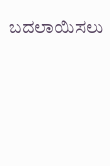ಬದಲಾಯಿಸಲು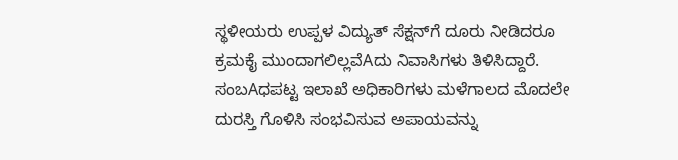ಸ್ಥಳೀಯರು ಉಪ್ಪಳ ವಿದ್ಯುತ್ ಸೆಕ್ಷನ್‌ಗೆ ದೂರು ನೀಡಿದರೂ ಕ್ರಮಕೈ ಮುಂದಾಗಲಿಲ್ಲವೆAದು ನಿವಾಸಿಗಳು ತಿಳಿಸಿದ್ದಾರೆ. ಸಂಬAಧಪಟ್ಟ ಇಲಾಖೆ ಅಧಿಕಾರಿಗಳು ಮಳೆಗಾಲದ ಮೊದಲೇ ದುರಸ್ತಿ ಗೊಳಿಸಿ ಸಂಭವಿಸುವ ಅಪಾಯವನ್ನು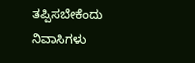ತಪ್ಪಿಸಬೇಕೆಂದು ನಿವಾಸಿಗಳು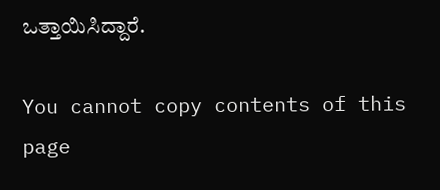ಒತ್ತಾಯಿಸಿದ್ದಾರೆ.

You cannot copy contents of this page